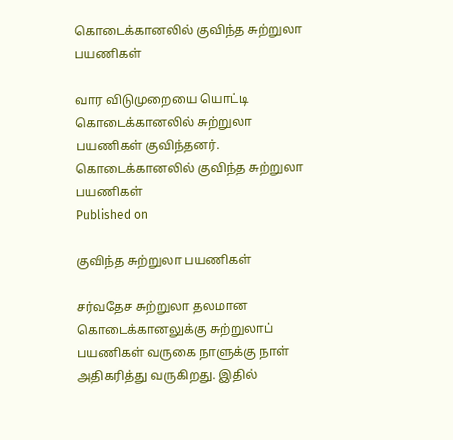கொடைக்கானலில் குவிந்த சுற்றுலா பயணிகள்

வார விடுமுறையை யொட்டி கொடைக்கானலில் சுற்றுலா பயணிகள் குவிந்தனர்.
கொடைக்கானலில் குவிந்த சுற்றுலா பயணிகள்
Published on

குவிந்த சுற்றுலா பயணிகள்

சர்வதேச சுற்றுலா தலமான கொடைக்கானலுக்கு சுற்றுலாப் பயணிகள் வருகை நாளுக்கு நாள் அதிகரித்து வருகிறது. இதில்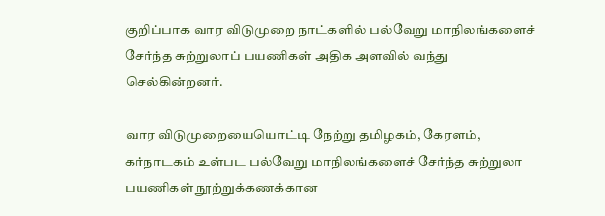குறிப்பாக வார விடுமுறை நாட்களில் பல்வேறு மாநிலங்களைச் சேர்ந்த சுற்றுலாப் பயணிகள் அதிக அளவில் வந்து செல்கின்றனர்.

வார விடுமுறையையொட்டி நேற்று தமிழகம், கேரளம், கர்நாடகம் உள்பட பல்வேறு மாநிலங்களைச் சேர்ந்த சுற்றுலா பயணிகள் நூற்றுக்கணக்கான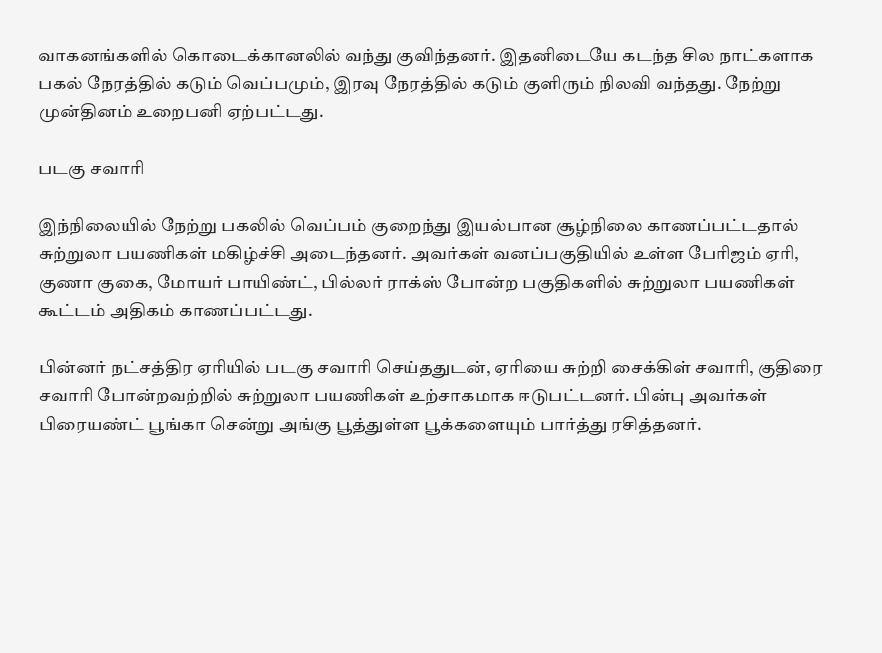வாகனங்களில் கொடைக்கானலில் வந்து குவிந்தனர். இதனிடையே கடந்த சில நாட்களாக பகல் நேரத்தில் கடும் வெப்பமும், இரவு நேரத்தில் கடும் குளிரும் நிலவி வந்தது. நேற்று முன்தினம் உறைபனி ஏற்பட்டது.

படகு சவாரி

இந்நிலையில் நேற்று பகலில் வெப்பம் குறைந்து இயல்பான சூழ்நிலை காணப்பட்டதால் சுற்றுலா பயணிகள் மகிழ்ச்சி அடைந்தனர். அவர்கள் வனப்பகுதியில் உள்ள பேரிஜம் ஏரி, குணா குகை, மோயர் பாயிண்ட், பில்லர் ராக்ஸ் போன்ற பகுதிகளில் சுற்றுலா பயணிகள் கூட்டம் அதிகம் காணப்பட்டது.

பின்னர் நட்சத்திர ஏரியில் படகு சவாரி செய்ததுடன், ஏரியை சுற்றி சைக்கிள் சவாரி, குதிரை சவாரி போன்றவற்றில் சுற்றுலா பயணிகள் உற்சாகமாக ஈடுபட்டனர். பின்பு அவர்கள் பிரையண்ட் பூங்கா சென்று அங்கு பூத்துள்ள பூக்களையும் பார்த்து ரசித்தனர்.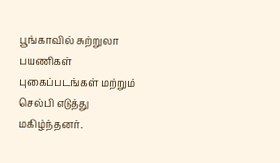பூங்காவில் சுற்றுலா பயணிகள் புகைப்படங்கள் மற்றும் செல்பி எடுத்து மகிழ்ந்தனர்.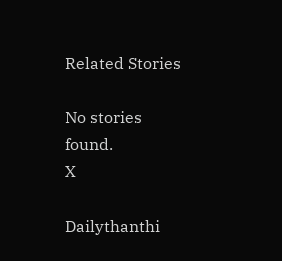Related Stories

No stories found.
X

Dailythanthi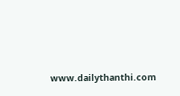www.dailythanthi.com